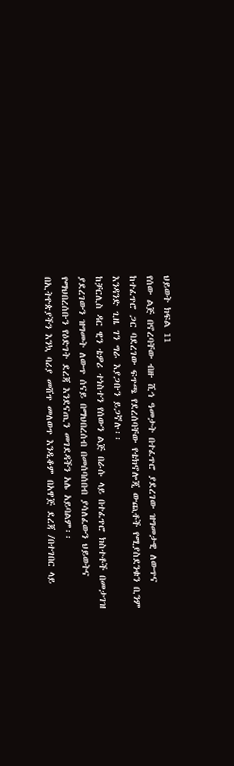ህይወት ክፍል 11
የሰው ልጅ በኖረባቸው ብዙ ሺኅ ዓመታት በተፈጥሮ ያደረገው ዝግመታዊ ለውጥና ከተፈጥሮ ጋር ባደረገው ፍጥጫ የደረሰባቸው የቴክኖሎጂ ውጪቶች የሚያስደንቁን ቢንም እንዳንድ ጊዜ ገን ግራ እያጋቡን ይጋኛሉ፡፡
ከቻርሊስ ዳር ዊን ቴዎሪ ተነስተን የሰውን ልጅ በራሱ ላይ በተፈጥሮ ክስተቶች በመታገዝ ያደረገውን ዝግመት ለውጥ ሰናይ በማህበረሰብ በመሰባሰበብ ያሳለፈውን ህይወትና የማህበረሰቡን የዕድገት ደረጃ እንደናጢን መገደዳችን አሌ አይባልም፡፡
በኢትዮጵያችን እንኳ ባሪያ መሸጥ መለወጥ እንዲቆም በአዋጅ ደረጃ /በተገበር ላይ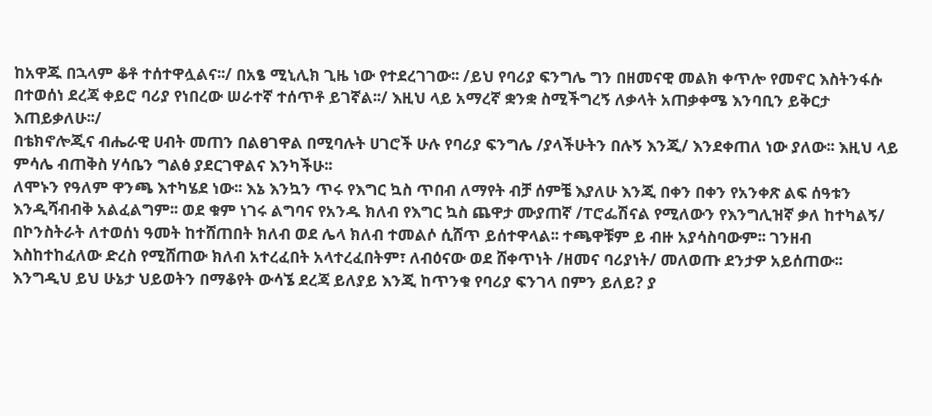ከአዋጁ በኋላም ቆቶ ተሰተዋሏልና፡፡/ በአፄ ሚኒሊክ ጊዜ ነው የተደረገገው፡፡ /ይህ የባሪያ ፍንግሌ ግን በዘመናዊ መልክ ቀጥሎ የመኖር እስትንፋሱ በተወሰነ ደረጃ ቀይሮ ባሪያ የነበረው ሠራተኛ ተሰጥቶ ይገኛል፡፡/ እዚህ ላይ አማረኛ ቋንቋ ስሚችግረኝ ለቃላት አጠቃቀሜ እንባቢን ይቅርታ እጠይቃለሁ፡፡/
በቴክኖሎጂና ብሔራዊ ሀብት መጠን በልፀገዋል በሚባሉት ሀገሮች ሁሉ የባሪያ ፍንግሌ /ያላችሁትን በሉኝ እንጂ/ እንደቀጠለ ነው ያለው፡፡ እዚህ ላይ ምሳሌ ብጠቅስ ሃሳቤን ግልፅ ያደርገዋልና እንካችሁ፡፡
ለሞኑን የዓለም ዋንጫ እተካሄደ ነው፡፡ እኔ እንኳን ጥሩ የእግር ኳስ ጥበብ ለማየት ብቻ ሰምቼ እያለሁ እንጂ በቀን በቀን የአንቀጽ ልፍ ሰዓቱን እንዲሻብብቅ አልፈልግም፡፡ ወደ ቁም ነገሩ ልግባና የአንዱ ክለብ የእግር ኳስ ጨዋታ ሙያጠኛ /ፐሮፌሽናል የሚለውን የእንግሊዝኛ ቃለ ከተካልኝ/ በኮንስትራት ለተወሰነ ዓመት ከተሸጠበት ክለብ ወደ ሌላ ክለብ ተመልሶ ሲሸጥ ይሰተዋላል፡፡ ተጫዋቹም ይ ብዙ አያሳስባውም፡፡ ገንዘብ እስከተከፈለው ድረስ የሚሸጠው ክለብ አተረፈበት አላተረፈበትም፣ ለብዕናው ወደ ሸቀጥነት /ዘመና ባሪያነት/ መለወጡ ደንታዎ አይሰጠው፡፡ እንግዲህ ይህ ሁኔታ ህይወትን በማቆየት ውሳኜ ደረጃ ይለያይ እንጂ ከጥንቁ የባሪያ ፍንገላ በምን ይለይ? ያ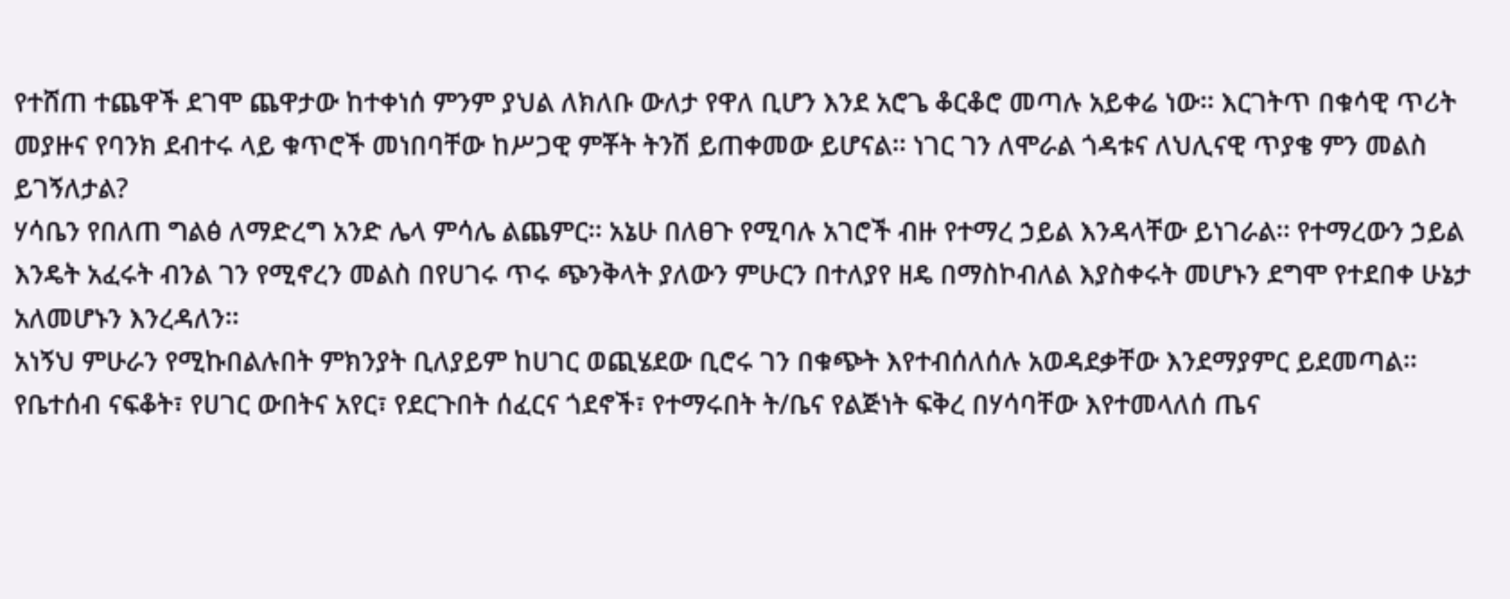የተሸጠ ተጨዋች ደገሞ ጨዋታው ከተቀነሰ ምንም ያህል ለክለቡ ውለታ የዋለ ቢሆን እንደ አሮጌ ቆርቆሮ መጣሉ አይቀሬ ነው፡፡ እርገትጥ በቁሳዊ ጥሪት መያዙና የባንክ ደብተሩ ላይ ቁጥሮች መነበባቸው ከሥጋዊ ምቾት ትንሽ ይጠቀመው ይሆናል፡፡ ነገር ገን ለሞራል ጎዳቱና ለህሊናዊ ጥያቄ ምን መልስ ይገኝለታል?
ሃሳቤን የበለጠ ግልፅ ለማድረግ አንድ ሌላ ምሳሌ ልጨምር፡፡ አኔሁ በለፀጉ የሚባሉ አገሮች ብዙ የተማረ ኃይል እንዳላቸው ይነገራል፡፡ የተማረውን ኃይል እንዴት አፈሩት ብንል ገን የሚኖረን መልስ በየሀገሩ ጥሩ ጭንቅላት ያለውን ምሁርን በተለያየ ዘዴ በማስኮብለል እያስቀሩት መሆኑን ደግሞ የተደበቀ ሁኔታ አለመሆኑን እንረዳለን፡፡
አነኝህ ምሁራን የሚኩበልሉበት ምክንያት ቢለያይም ከሀገር ወጪሄደው ቢሮሩ ገን በቁጭት እየተብሰለሰሉ አወዳደቃቸው እንደማያምር ይደመጣል፡፡ የቤተሰብ ናፍቆት፣ የሀገር ውበትና አየር፣ የደርጉበት ሰፈርና ጎደኖች፣ የተማሩበት ት/ቤና የልጅነት ፍቅረ በሃሳባቸው እየተመላለሰ ጤና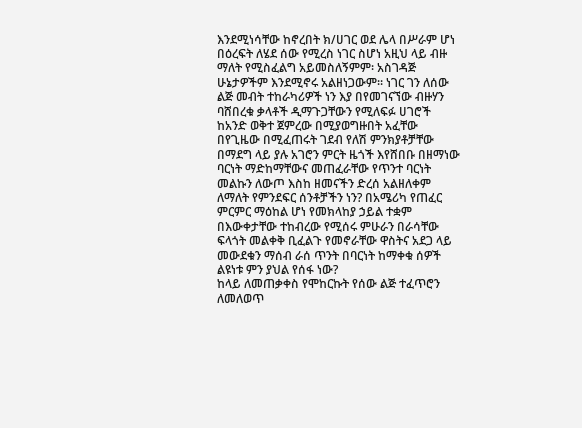እንደሚነሳቸው ከኖረበት ክ/ሀገር ወደ ሌላ በሥራም ሆነ በዕረፍት ለሄደ ሰው የሚረስ ነገር ስሆነ አዚህ ላይ ብዙ ማለት የሚስፈልግ አይመስለኝምም፡ አስገዳጅ ሁኔታዎችም እንደሚኖሩ አልዘነጋውም፡፡ ነገር ገን ለሰው ልጅ መብት ተከራካሪዎች ነን እያ በየመገናኘው ብዙሃን ባሸበረቁ ቃላቶች ዲማጉጋቸውን የሚለፍፉ ሀገሮች ከአንድ ወቅተ ጀምረው በሚያወግዙበት አፈቸው በየጊዜው በሚፈጠሩት ገደብ የለሽ ምንክያቶቻቸው በማደግ ላይ ያሉ አገሮን ምርት ዜጎች እየሸበቡ በዘማነው ባርነት ማድከማቸውና መጠፈራቸው የጥንተ ባርነት መልኩን ለውጦ እስከ ዘመናችን ድረሰ አልዘለቀም ለማለት የምንደፍር ሰንቶቻችን ነን? በአሜሪካ የጠፈር ምርምር ማዕከል ሆነ የመክላከያ ኃይል ተቋም በእውቀታቸው ተከብረው የሚሰሩ ምሁራን በራሳቸው ፍላጎት መልቀቅ ቢፈልጉ የመኖራቸው ዋስትና አደጋ ላይ መውደቁን ማሰብ ራሰ ጥንት በባርነት ከማቀቁ ሰዎች ልዩነቱ ምን ያህል የሰፋ ነው?
ከላይ ለመጠቃቀስ የሞከርኩት የሰው ልጅ ተፈጥሮን ለመለወጥ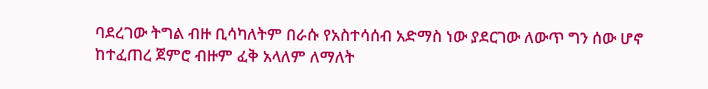ባደረገው ትግል ብዙ ቢሳካለትም በራሱ የአስተሳሰብ አድማስ ነው ያደርገው ለውጥ ግን ሰው ሆኖ ከተፈጠረ ጀምሮ ብዙም ፈቅ አላለም ለማለት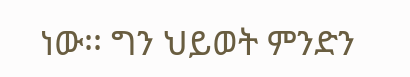ነው፡፡ ግን ህይወት ምንድን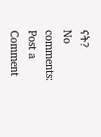ናት?
No comments:
Post a Comment